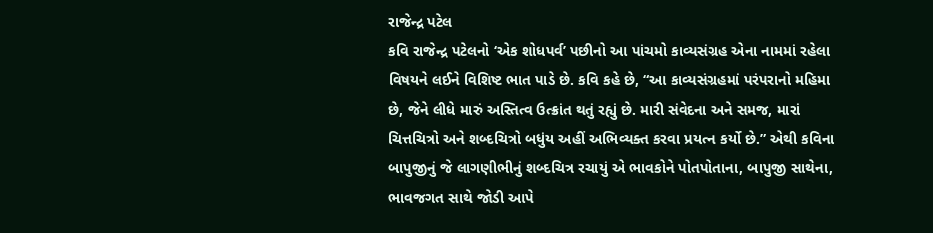રાજેન્દ્ર પટેલ
કવિ રાજેન્દ્ર પટેલનો ‘એક શોધપર્વ’ પછીનો આ પાંચમો કાવ્યસંગ્રહ એના નામમાં રહેલા વિષયને લઈને વિશિષ્ટ ભાત પાડે છે. કવિ કહે છે, “આ કાવ્યસંગ્રહમાં પરંપરાનો મહિમા છે, જેને લીધે મારું અસ્તિત્વ ઉત્ક્રાંત થતું રહ્યું છે. મારી સંવેદના અને સમજ, મારાં ચિત્તચિત્રો અને શબ્દચિત્રો બધુંય અહીં અભિવ્યક્ત કરવા પ્રયત્ન કર્યો છે.” એથી કવિના બાપુજીનું જે લાગણીભીનું શબ્દચિત્ર રચાયું એ ભાવકોને પોતપોતાના, બાપુજી સાથેના, ભાવજગત સાથે જોડી આપે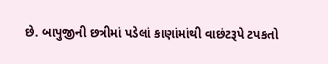છે. બાપુજીની છત્રીમાં પડેલાં કાણાંમાંથી વાછંટરૂપે ટપકતો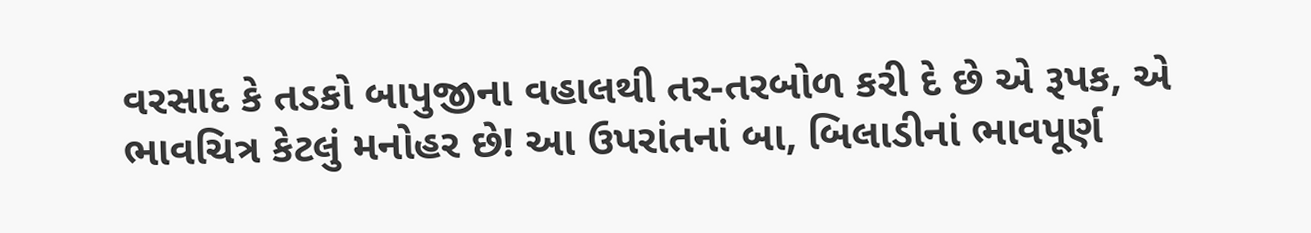વરસાદ કે તડકો બાપુજીના વહાલથી તર-તરબોળ કરી દે છે એ રૂપક, એ ભાવચિત્ર કેટલું મનોહર છે! આ ઉપરાંતનાં બા, બિલાડીનાં ભાવપૂર્ણ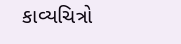કાવ્યચિત્રો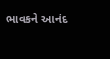ભાવકને આનંદ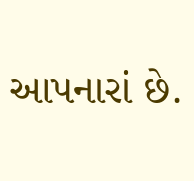આપનારાં છે.